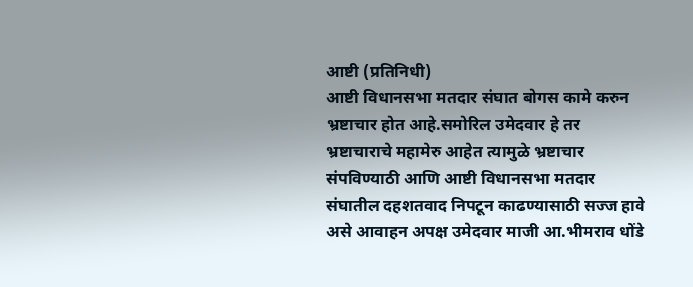आष्टी (प्रतिनिधी)
आष्टी विधानसभा मतदार संघात बोगस कामे करुन भ्रष्टाचार होत आहे.समोरिल उमेदवार हे तर भ्रष्टाचाराचे महामेरु आहेत त्यामुळे भ्रष्टाचार संपविण्याठी आणि आष्टी विधानसभा मतदार संघातील दहशतवाद निपटून काढण्यासाठी सज्ज हावे असे आवाहन अपक्ष उमेदवार माजी आ.भीमराव धोंडे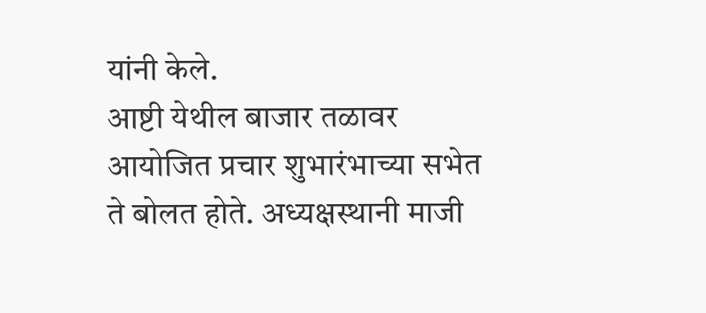यांनी केले.
आष्टी येथील बाजार तळावर आयोजित प्रचार शुभारंभाच्या सभेत ते बोलत होते. अध्यक्षस्थानी माजी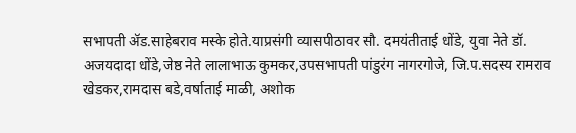सभापती ॲड.साहेबराव मस्के होते.याप्रसंगी व्यासपीठावर सौ. दमयंतीताई धोंडे, युवा नेते डॉ. अजयदादा धोंडे,जेष्ठ नेते लालाभाऊ कुमकर,उपसभापती पांडुरंग नागरगोजे, जि.प.सदस्य रामराव खेडकर,रामदास बडे,वर्षाताई माळी, अशोक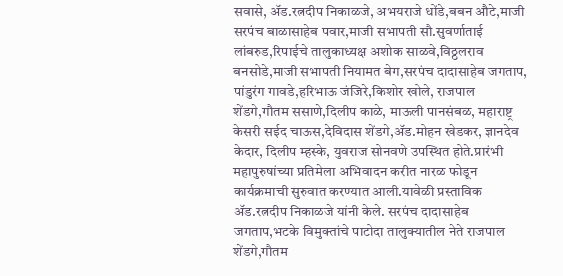सवासे, ॲड.रत्नदीप निकाळजे, अभयराजे धोंडे,बबन औटे,माजी सरपंच बाळासाहेब पवार,माजी सभापती सौ.सुवर्णाताई लांबरुड,रिपाईचे तालुकाध्यक्ष अशोक साळवे,विठ्ठलराव बनसोडे,माजी सभापती नियामत बेग,सरपंच दादासाहेब जगताप, पांडुरंग गावडे,हरिभाऊ जंजिरे,किशोर खोले, राजपाल शेंडगे,गौतम ससाणे,दिलीप काळे, माऊली पानसंबळ, महाराष्ट्र केसरी सईद चाऊस,देविदास शेंडगे,ॲड.मोहन खेडकर, ज्ञानदेव केदार, दिलीप म्हस्के, युवराज सोनवणे उपस्थित होते.प्रारंभी महापुरुषांच्या प्रतिमेला अभिवादन करीत नारळ फोडून कार्यक्रमाची सुरुवात करण्यात आली.यावेळी प्रस्ताविक ॲड.रत्नदीप निकाळजे यांनी केले. सरपंच दादासाहेब जगताप,भटके विमुक्तांचे पाटोदा तालुक्यातील नेते राजपाल शेंडगे,गौतम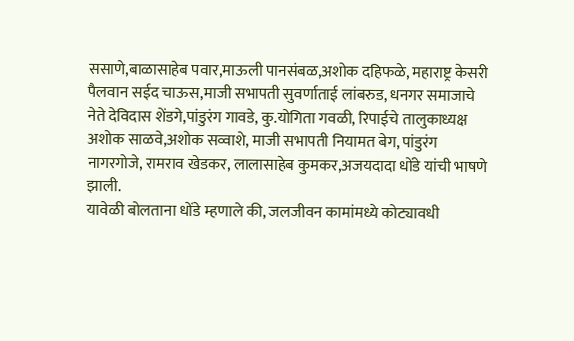ससाणे,बाळासाहेब पवार,माऊली पानसंबळ,अशोक दहिफळे, महाराष्ट्र केसरी पैलवान सईद चाऊस,माजी सभापती सुवर्णाताई लांबरुड, धनगर समाजाचे नेते देविदास शेंडगे,पांडुरंग गावडे, कु.योगिता गवळी, रिपाईचे तालुकाध्यक्ष अशोक साळवे,अशोक सव्वाशे, माजी सभापती नियामत बेग, पांडुरंग नागरगोजे, रामराव खेडकर, लालासाहेब कुमकर,अजयदादा धोंडे यांची भाषणे झाली.
यावेळी बोलताना धोंडे म्हणाले की, जलजीवन कामांमध्ये कोट्यावधी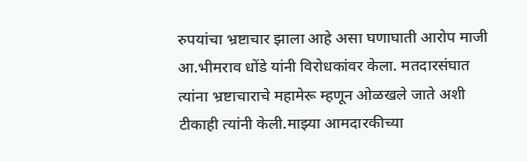रुपयांचा भ्रष्टाचार झाला आहे असा घणाघाती आरोप माजी आ.भीमराव धोंडे यांनी विरोधकांवर केला. मतदारसंघात त्यांना भ्रष्टाचाराचे महामेरू म्हणून ओळखले जाते अशी टीकाही त्यांनी केली.माझ्या आमदारकीच्या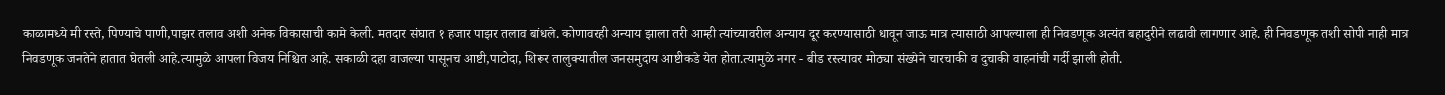काळामध्ये मी रस्ते, पिण्याचे पाणी,पाझर तलाव अशी अनेक विकासाची कामे केली. मतदार संघात १ हजार पाझर तलाव बांधले. कोणावरही अन्याय झाला तरी आम्ही त्यांच्यावरील अन्याय दूर करण्यासाठी धावून जाऊ मात्र त्यासाठी आपल्याला ही निवडणूक अत्यंत बहादुरीने लढावी लागणार आहे. ही निवडणूक तशी सोपी नाही मात्र निवडणूक जनतेने हातात घेतली आहे.त्यामुळे आपला विजय निश्चित आहे. सकाळी दहा वाजल्या पासूनच आष्टी,पाटोदा, शिरूर तालुक्यातील जनसमुदाय आष्टीकडे येत होता.त्यामुळे नगर - बीड रस्त्यावर मोठ्या संख्येने चारचाकी व दुचाकी वाहनांची गर्दी झाली होती.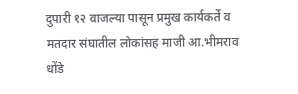दुपारी १२ वाजल्या पासून प्रमुख कार्यकर्ते व मतदार संघातील लोकांसह माजी आ.भीमराव धोंडे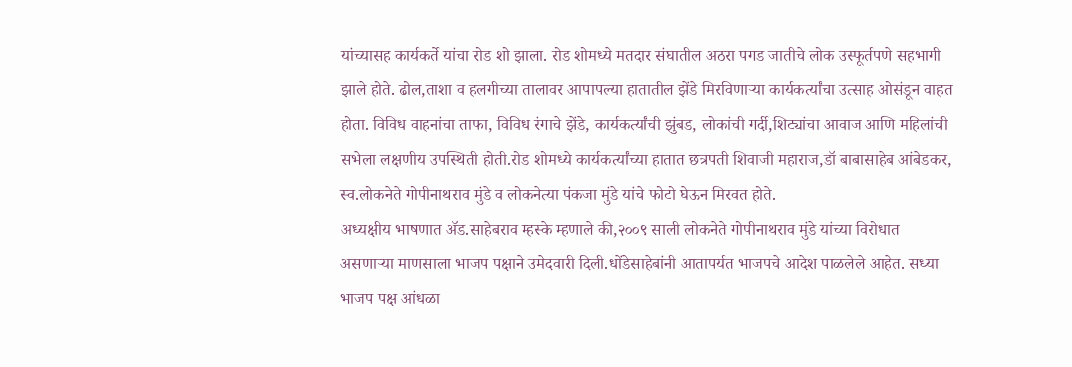यांच्यासह कार्यकर्ते यांचा रोड शो झाला. रोड शोमध्ये मतदार संघातील अठरा पगड जातीचे लोक उस्फूर्तपणे सहभागी झाले होते. ढोल,ताशा व हलगीच्या तालावर आपापल्या हातातील झेंडे मिरविणाऱ्या कार्यकर्त्यांचा उत्साह ओसंडून वाहत होता. विविध वाहनांचा ताफा, विविध रंगाचे झेंडे, कार्यकर्त्यांची झुंबड, लोकांची गर्दी,शिट्यांचा आवाज आणि महिलांची सभेला लक्षणीय उपस्थिती होती.रोड शोमध्ये कार्यकर्त्यांच्या हातात छत्रपती शिवाजी महाराज,डॉ बाबासाहेब आंबेडकर, स्व.लोकनेते गोपीनाथराव मुंडे व लोकनेत्या पंकजा मुंडे यांचे फोटो घेऊन मिरवत होते.
अध्यक्षीय भाषणात ॲड.साहेबराव म्हस्के म्हणाले की,२००९ साली लोकनेते गोपीनाथराव मुंडे यांच्या विरोधात असणाऱ्या माणसाला भाजप पक्षाने उमेदवारी दिली.धोंडेसाहेबांनी आतापर्यत भाजपचे आदेश पाळलेले आहेत. सध्या भाजप पक्ष आंधळा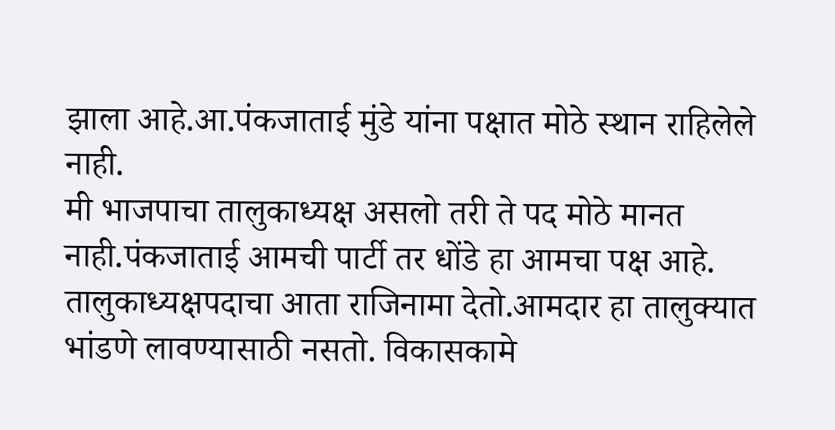झाला आहे.आ.पंकजाताई मुंडे यांना पक्षात मोठे स्थान राहिलेले नाही.
मी भाजपाचा तालुकाध्यक्ष असलो तरी ते पद मोठे मानत नाही.पंकजाताई आमची पार्टी तर धोंडे हा आमचा पक्ष आहे. तालुकाध्यक्षपदाचा आता राजिनामा देतो.आमदार हा तालुक्यात भांडणे लावण्यासाठी नसतो. विकासकामे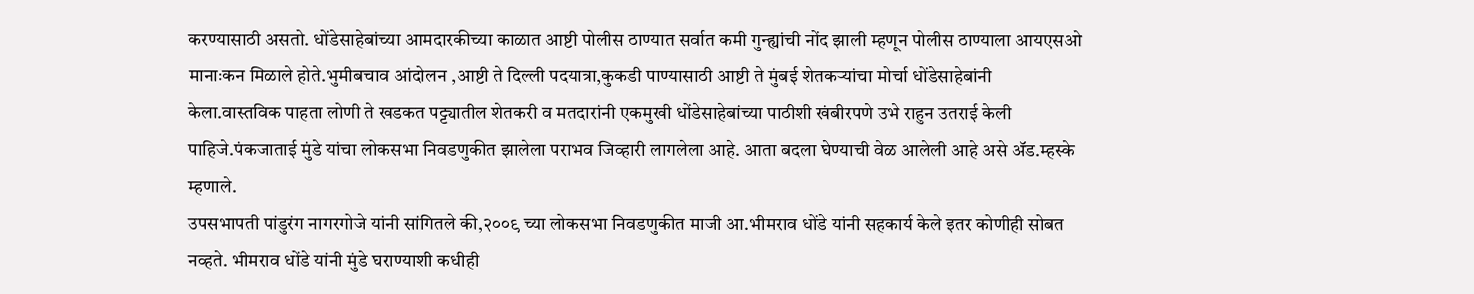करण्यासाठी असतो. धोंडेसाहेबांच्या आमदारकीच्या काळात आष्टी पोलीस ठाण्यात सर्वात कमी गुन्ह्यांची नोंद झाली म्हणून पोलीस ठाण्याला आयएसओ मानाःकन मिळाले होते.भुमीबचाव आंदोलन ,आष्टी ते दिल्ली पदयात्रा,कुकडी पाण्यासाठी आष्टी ते मुंबई शेतकऱ्यांचा मोर्चा धोंडेसाहेबांनी केला.वास्तविक पाहता लोणी ते खडकत पट्ट्यातील शेतकरी व मतदारांनी एकमुखी धोंडेसाहेबांच्या पाठीशी खंबीरपणे उभे राहुन उतराई केली पाहिजे.पंकजाताई मुंडे यांचा लोकसभा निवडणुकीत झालेला पराभव जिव्हारी लागलेला आहे. आता बदला घेण्याची वेळ आलेली आहे असे ॲड.म्हस्के म्हणाले.
उपसभापती पांडुरंग नागरगोजे यांनी सांगितले की,२००९ च्या लोकसभा निवडणुकीत माजी आ.भीमराव धोंडे यांनी सहकार्य केले इतर कोणीही सोबत नव्हते. भीमराव धोंडे यांनी मुंडे घराण्याशी कधीही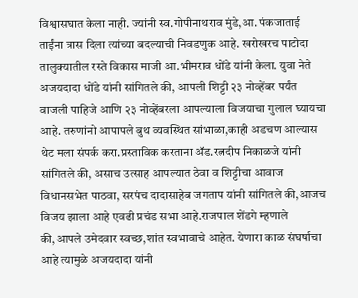विश्वासघात केला नाही. ज्यांनी स्व.गोपीनाथराव मुंडे,आ. पंकजाताई ताईंना त्रास दिला त्यांच्या बदल्याची निवडणुक आहे. खरोखरच पाटोदा तालुक्यातील रस्ते विकास माजी आ.भीमराव धोंडे यांनी केला. युवा नेते अजयदादा धोंडे यांनी सांगितले की, आपली शिट्टी २३ नोव्हेंबर पर्यंत वाजली पाहिजे आणि २३ नोव्हेंबरला आपल्याला विजयाचा गुलाल घ्यायचा आहे. तरुणांनो आपापले बुथ व्यवस्थित सांभाळा,काही अडचण आल्यास थेट मला संपर्क करा.प्रस्ताविक करताना ॲड.रत्नदीप निकाळजे यांनी सांगितले की, असाच उत्साह आपल्यात ठेवा व शिट्टीचा आवाज विधानसभेत पाठवा, सरपंच दादासाहेब जगताप यांनी सांगितले की,आजच विजय झाला आहे एवढी प्रचंड सभा आहे.राजपाल शेंडगे म्हणाले की,आपले उमेदवार स्वच्छ,शांत स्वभावाचे आहेत. येणारा काळ संघर्षाचा आहे त्यामुळे अजयदादा यांनी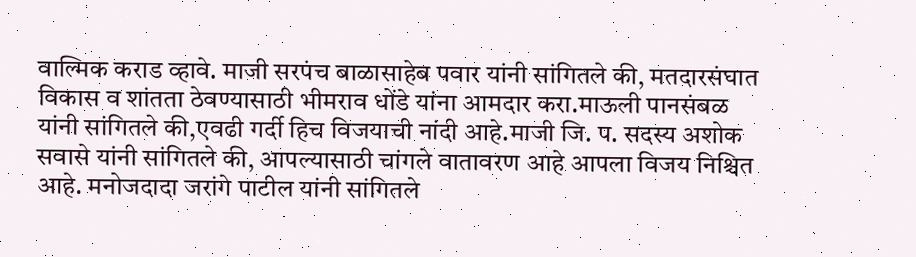वाल्मिक कराड व्हावे. माजी सरपंच बाळासाहेब पवार यांनी सांगितले की, मतदारसंघात विकास व शांतता ठेवण्यासाठी भीमराव धोंडे यांना आमदार करा.माऊली पानसंबळ यांनी सांगितले की,एवढी गर्दी हिच विजयाची नांदी आहे.माजी जि. प. सदस्य अशोक सवासे यांनी सांगितले की, आपल्यासाठी चांगले वातावरण आहे आपला विजय निश्चित आहे. मनोजदादा जरांगे पाटील यांनी सांगितले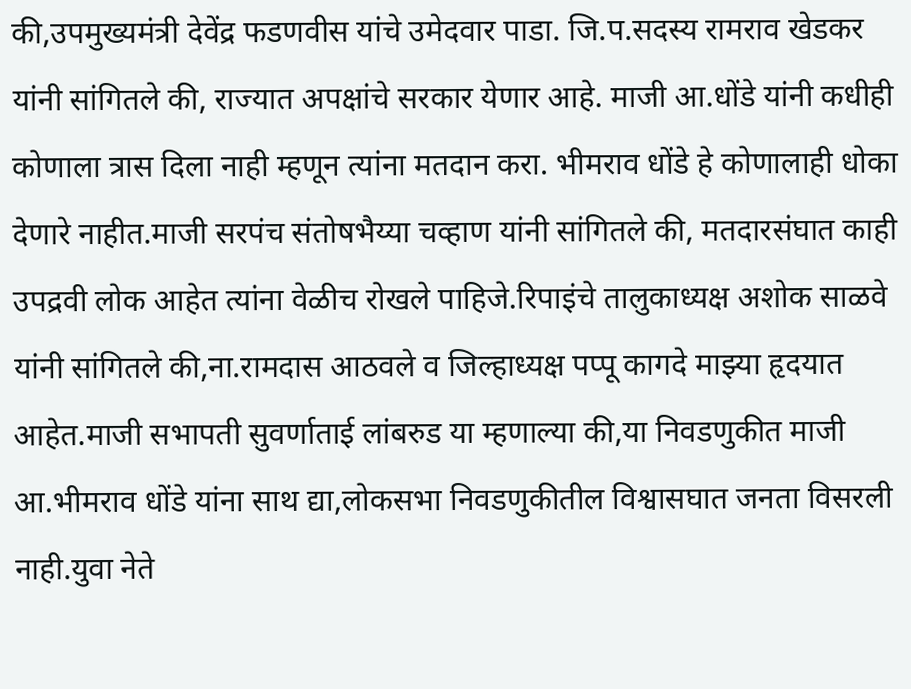की,उपमुख्यमंत्री देवेंद्र फडणवीस यांचे उमेदवार पाडा. जि.प.सदस्य रामराव खेडकर यांनी सांगितले की, राज्यात अपक्षांचे सरकार येणार आहे. माजी आ.धोंडे यांनी कधीही कोणाला त्रास दिला नाही म्हणून त्यांना मतदान करा. भीमराव धोंडे हे कोणालाही धोका देणारे नाहीत.माजी सरपंच संतोषभैय्या चव्हाण यांनी सांगितले की, मतदारसंघात काही उपद्रवी लोक आहेत त्यांना वेळीच रोखले पाहिजे.रिपाइंचे तालुकाध्यक्ष अशोक साळवे यांनी सांगितले की,ना.रामदास आठवले व जिल्हाध्यक्ष पप्पू कागदे माझ्या हृदयात आहेत.माजी सभापती सुवर्णाताई लांबरुड या म्हणाल्या की,या निवडणुकीत माजी आ.भीमराव धोंडे यांना साथ द्या,लोकसभा निवडणुकीतील विश्वासघात जनता विसरली नाही.युवा नेते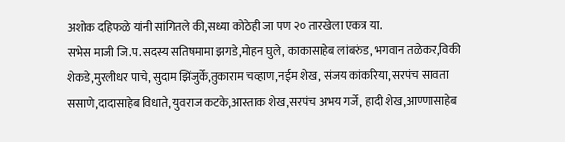अशोक दहिफळे यांनी सांगितले की,सध्या कोठेही जा पण २० तारखेला एकत्र या.
सभेस माजी जि.प.सदस्य सतिषमामा झगडे,मोहन घुले, काकासाहेब लांबरुंड, भगवान तळेकर,विकी शेकडे,मुरलीधर पाचे, सुदाम झिंजुर्के,तुकाराम चव्हाण,नईम शेख, संजय कांकरिया, सरपंच सावता ससाणे,दादासाहेब विधाते, युवराज कटके,आस्ताक शेख,सरपंच अभय गर्जे, हादी शेख,आण्णासाहेब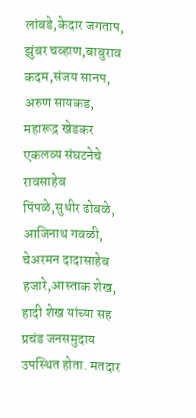लांबडे,केदार जगताप, झुंबर चव्हाण,बाबुराव कदम,संजय सानप, अरुण सायकड, महारूद्र खेडकर एकलव्य संघटनेचे रावसाहेब पिंपळे,सुधीर ढोबळे, आजिनाथ गवळी, चेअरमन दादासाहेब हजारे,आस्ताक शेख, हादी शेख यांच्या सह प्रचंड जनसमुदाय उपस्थित होता. मतदार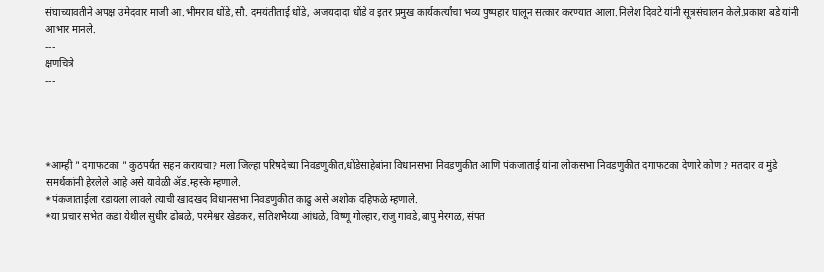संघाच्यावतीने अपक्ष उमेदवार माजी आ.भीमराव धोंडे,सौ. दमयंतीताई धोंडे, अजयदादा धोंडे व इतर प्रमुख कार्यकर्त्यांचा भव्य पुष्पहार घालून सत्कार करण्यात आला.निलेश दिवटे यांनी सूत्रसंचालन केले.प्रकाश बडे यांनी आभार मानले.
---
क्षणचित्रे
---




*आम्ही " दगाफटका " कुठपर्यत सहन करायचा? मला जिल्हा परिषदेच्या निवडणुकीत,धोंडेसाहेबांना विधानसभा निवडणुकीत आणि पंकजाताई यांना लोकसभा निवडणुकीत दगाफटका देणारे कोण ? मतदार व मुंडे समर्थकांनी हेरलेले आहे असे यावेळी ॲड.म्हस्के म्हणाले.
*पंकजाताईला रडायला लावले त्याची खादखद विधानसभा निवडणुकीत काढु असे अशोक दहिफळे म्हणाले.
*या प्रचार सभेत कडा येथील सुधीर ढोबळे, परमेश्वर खेडकर, सतिशभैय्या आंधळे, विष्णू गोल्हार,राजु गावडे,बापु मेरगळ, संपत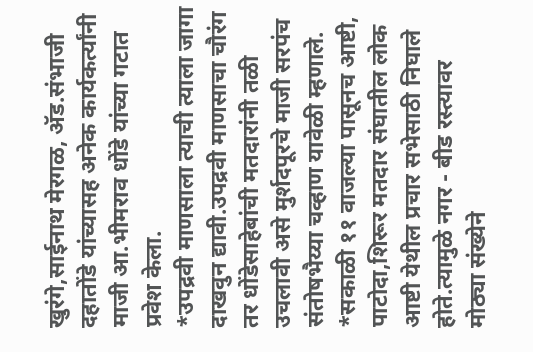खुरंगे,साईनाथ मेरगळ, ॲड.संभाजी दहातोंडे यांच्यासह अनेक कार्यकर्त्यांनी माजी आ.भीमराव धोंडे यांच्या गटात प्रवेश केला.
*उपद्रवी माणसाला त्याची त्याला जागा दाखवुन द्यावी.उपद्रवी माणसाचा चौरंग तर धोंडेसाहेबांची मतदारांनी तळी उचलावी असे मुर्शदपूरचे माजी सरपंच संतोषभैय्या चव्हाण यावेळी म्हणाले.
*सकाळी ११ वाजल्या पासूनच आष्टी, पाटोदा,शिरूर मतदार संघातील लोक आष्टी येथील प्रचार सभेसाठी निघाले होते.त्यामुळे नगर - बीड रस्त्यावर मोठ्या संख्येने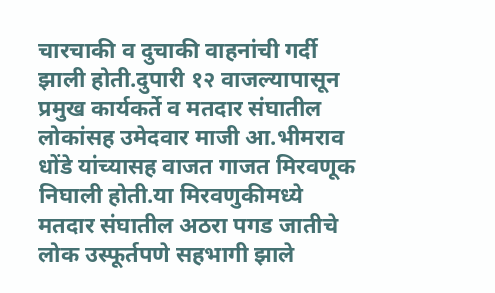चारचाकी व दुचाकी वाहनांची गर्दी झाली होती.दुपारी १२ वाजल्यापासून प्रमुख कार्यकर्ते व मतदार संघातील लोकांसह उमेदवार माजी आ.भीमराव धोंडे यांच्यासह वाजत गाजत मिरवणूक निघाली होती.या मिरवणुकीमध्ये मतदार संघातील अठरा पगड जातीचे लोक उस्फूर्तपणे सहभागी झाले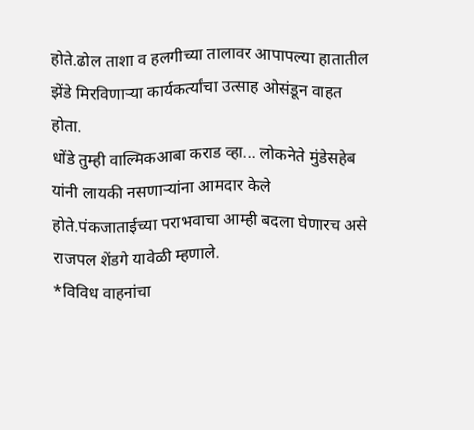होते.ढोल ताशा व हलगीच्या तालावर आपापल्या हातातील झेंडे मिरविणाऱ्या कार्यकर्त्यांचा उत्साह ओसंडून वाहत होता.
धोंडे तुम्ही वाल्मिकआबा कराड व्हा... लोकनेते मुंडेसहेब यांनी लायकी नसणाऱ्यांना आमदार केले होते.पंकजाताईच्या पराभवाचा आम्ही बदला घेणारच असे राजपल शेंडगे यावेळी म्हणाले.
*विविध वाहनांचा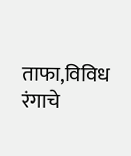ताफा,विविध रंगाचे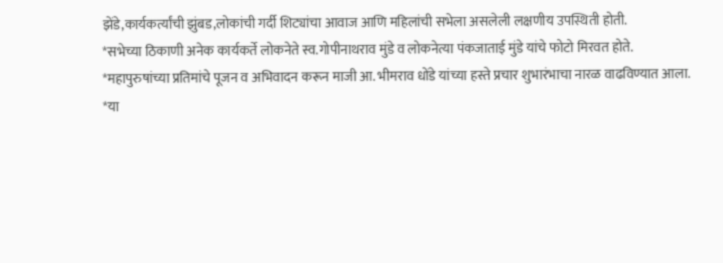झेंडे,कार्यकर्त्यांची झुंबड,लोकांची गर्दी शिट्यांचा आवाज आणि महिलांची सभेला असलेली लक्षणीय उपस्थिती होती.
*सभेच्या ठिकाणी अनेक कार्यकर्ते लोकनेते स्व.गोपीनाथराव मुंडे व लोकनेत्या पंकजाताई मुंडे यांचे फोटो मिरवत होते.
*महापुरुषांच्या प्रतिमांचे पूजन व अभिवादन करून माजी आ. भीमराव धोंडे यांच्या हस्ते प्रचार शुभारंभाचा नारळ वाढविण्यात आला.
*या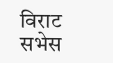विराट सभेस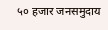५० हजार जनसमुदाय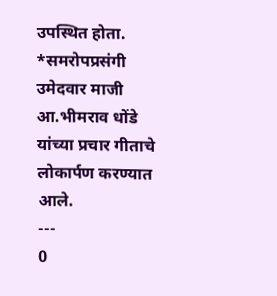उपस्थित होता.
*समरोपप्रसंगी उमेदवार माजी आ.भीमराव धोंडे यांच्या प्रचार गीताचे लोकार्पण करण्यात आले.
---
0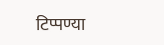टिप्पण्या